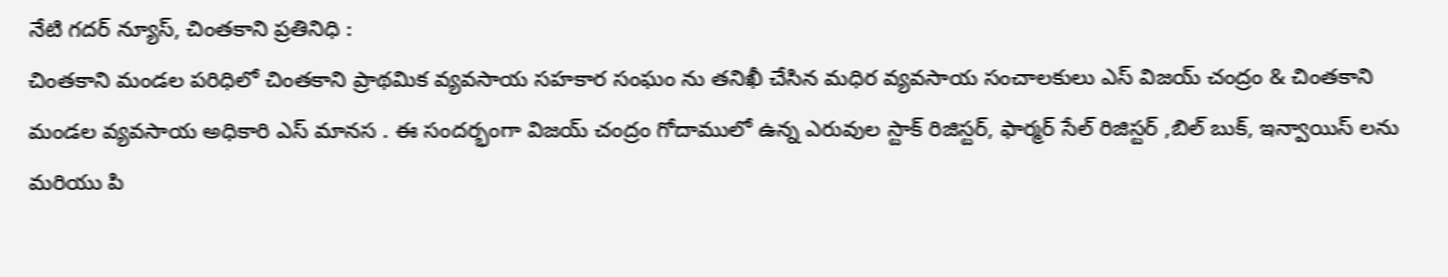నేటి గదర్ న్యూస్, చింతకాని ప్రతినిధి :
చింతకాని మండల పరిధిలో చింతకాని ప్రాథమిక వ్యవసాయ సహకార సంఘం ను తనిఖీ చేసిన మధిర వ్యవసాయ సంచాలకులు ఎస్ విజయ్ చంద్రం & చింతకాని మండల వ్యవసాయ అధికారి ఎస్ మానస . ఈ సందర్భంగా విజయ్ చంద్రం గోదాములో ఉన్న ఎరువుల స్టాక్ రిజిస్టర్, ఫార్మర్ సేల్ రిజిస్టర్ ,బిల్ బుక్, ఇన్వాయిస్ లను మరియు పి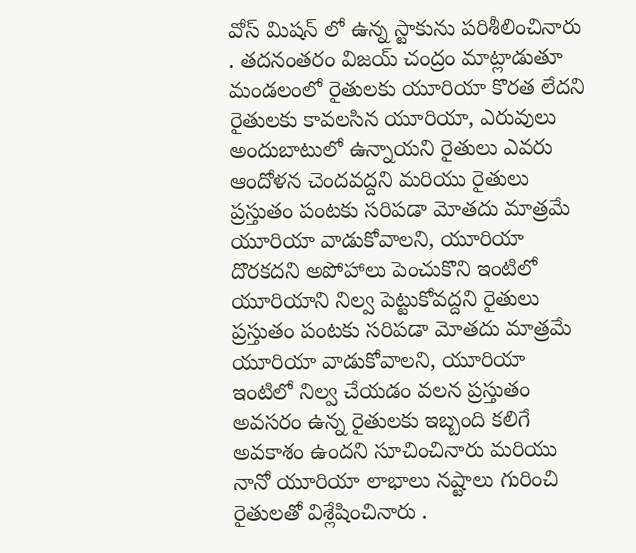వోస్ మిషన్ లో ఉన్న స్టాకును పరిశీలించినారు . తదనంతరం విజయ్ చంద్రం మాట్లాడుతూ మండలంలో రైతులకు యూరియా కొరత లేదని రైతులకు కావలసిన యూరియా, ఎరువులు అందుబాటులో ఉన్నాయని రైతులు ఎవరు ఆందోళన చెందవద్దని మరియు రైతులు ప్రస్తుతం పంటకు సరిపడా మోతదు మాత్రమే యూరియా వాడుకోవాలని, యూరియా దొరకదని అపోహాలు పెంచుకొని ఇంటిలో యూరియాని నిల్వ పెట్టుకోవద్దని రైతులు ప్రస్తుతం పంటకు సరిపడా మోతదు మాత్రమే యూరియా వాడుకోవాలని, యూరియా ఇంటిలో నిల్వ చేయడం వలన ప్రస్తుతం అవసరం ఉన్న రైతులకు ఇబ్బంది కలిగే అవకాశం ఉందని సూచించినారు మరియు నానో యూరియా లాభాలు నష్టాలు గురించి రైతులతో విశ్లేషించినారు .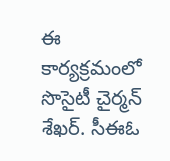ఈ కార్యక్రమంలో సొసైటీ చైర్మన్ శేఖర్. సీఈఓ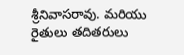శ్రీనివాసరావు. మరియు రైతులు తదితరులు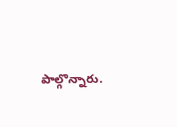పాల్గొన్నారు.